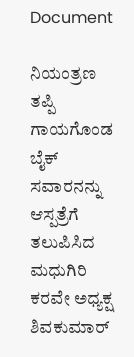Document

ನಿಯಂತ್ರಣ ತಪ್ಪಿ ಗಾಯಗೊಂಡ ಬೈಕ್ ಸವಾರನನ್ನು ಆಸ್ಪತ್ರೆಗೆ ತಲುಪಿಸಿದ ಮಧುಗಿರಿ ಕರವೇ ಅಧ್ಯಕ್ಷ ಶಿವಕುಮಾರ್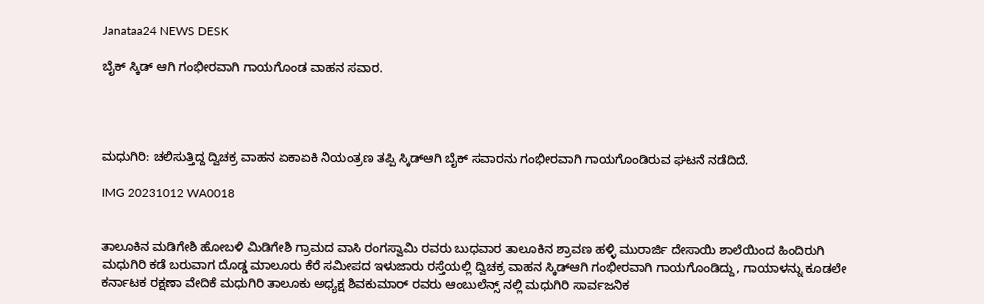Janataa24 NEWS DESK

ಬೈಕ್ ಸ್ಕಿಡ್ ಆಗಿ ಗಂಭೀರವಾಗಿ ಗಾಯಗೊಂಡ ವಾಹನ ಸವಾರ.




ಮಧುಗಿರಿ: ಚಲಿಸುತ್ತಿದ್ದ ದ್ವಿಚಕ್ರ ವಾಹನ ಏಕಾಏಕಿ ನಿಯಂತ್ರಣ ತಪ್ಪಿ ಸ್ಕಿಡ್ಆಗಿ ಬೈಕ್ ಸವಾರನು ಗಂಭೀರವಾಗಿ ಗಾಯಗೊಂಡಿರುವ ಘಟನೆ ನಡೆದಿದೆ.

IMG 20231012 WA0018


ತಾಲೂಕಿನ ಮಡಿಗೇಶಿ ಹೋಬಳಿ ಮಿಡಿಗೇಶಿ ಗ್ರಾಮದ ವಾಸಿ ರಂಗಸ್ವಾಮಿ ರವರು ಬುಧವಾರ ತಾಲೂಕಿನ ಶ್ರಾವಣ ಹಳ್ಳಿ ಮುರಾರ್ಜಿ ದೇಸಾಯಿ ಶಾಲೆಯಿಂದ ಹಿಂದಿರುಗಿ ಮಧುಗಿರಿ ಕಡೆ ಬರುವಾಗ ದೊಡ್ಡ ಮಾಲೂರು ಕೆರೆ ಸಮೀಪದ ಇಳುಜಾರು ರಸ್ತೆಯಲ್ಲಿ ದ್ವಿಚಕ್ರ ವಾಹನ ಸ್ಕಿಡ್ಆಗಿ ಗಂಭೀರವಾಗಿ ಗಾಯಗೊಂಡಿದ್ದು, ಗಾಯಾಳನ್ನು ಕೂಡಲೇ ಕರ್ನಾಟಕ ರಕ್ಷಣಾ ವೇದಿಕೆ ಮಧುಗಿರಿ ತಾಲೂಕು ಅಧ್ಯಕ್ಷ ಶಿವಕುಮಾರ್ ರವರು ಆಂಬುಲೆನ್ಸ್ ನಲ್ಲಿ ಮಧುಗಿರಿ ಸಾರ್ವಜನಿಕ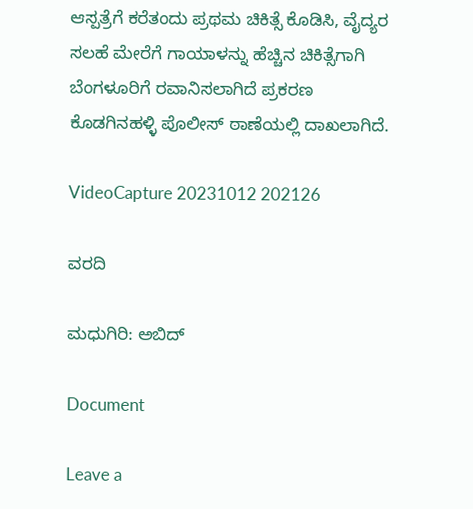ಆಸ್ಪತ್ರೆಗೆ ಕರೆತಂದು ಪ್ರಥಮ ಚಿಕಿತ್ಸೆ ಕೊಡಿಸಿ, ವೈದ್ಯರ ಸಲಹೆ ಮೇರೆಗೆ ಗಾಯಾಳನ್ನು ಹೆಚ್ಚಿನ ಚಿಕಿತ್ಸೆಗಾಗಿ ಬೆಂಗಳೂರಿಗೆ ರವಾನಿಸಲಾಗಿದೆ ಪ್ರಕರಣ ಕೊಡಗಿನಹಳ್ಳಿ ಪೊಲೀಸ್ ಠಾಣೆಯಲ್ಲಿ ದಾಖಲಾಗಿದೆ.

VideoCapture 20231012 202126

ವರದಿ

ಮಧುಗಿರಿ: ಅಬಿದ್

Document

Leave a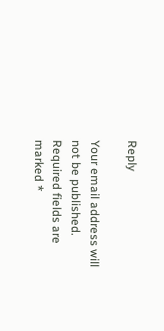Reply

Your email address will not be published. Required fields are marked *